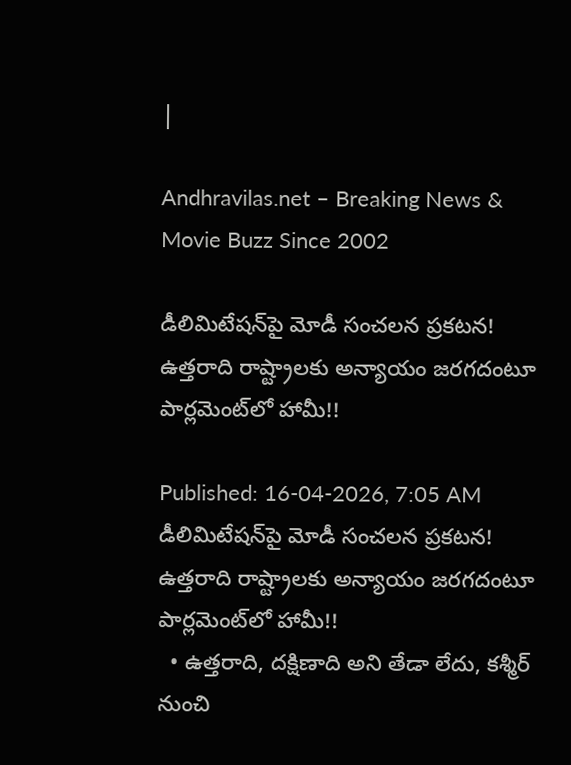|

Andhravilas.net – Breaking News & Movie Buzz Since 2002

డీలిమిటేషన్‌పై మోడీ సంచలన ప్రకటన! ఉత్తరాది రాష్ట్రాలకు అన్యాయం జరగదంటూ పార్లమెంట్‌లో హామీ!!

Published: 16-04-2026, 7:05 AM
డీలిమిటేషన్‌పై మోడీ సంచలన ప్రకటన! ఉత్తరాది రాష్ట్రాలకు అన్యాయం జరగదంటూ పార్లమెంట్‌లో హామీ!!
  • ఉత్తరాది, దక్షిణాది అని తేడా లేదు, కశ్మీర్ నుంచి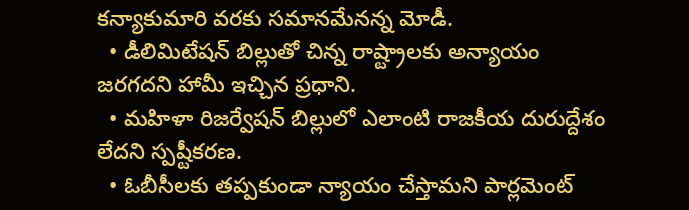కన్యాకుమారి వరకు సమానమేనన్న మోడీ.
  • డీలిమిటేషన్ బిల్లుతో చిన్న రాష్ట్రాలకు అన్యాయం జరగదని హామీ ఇచ్చిన ప్రధాని.
  • మహిళా రిజర్వేషన్ బిల్లులో ఎలాంటి రాజకీయ దురుద్దేశం లేదని స్పష్టీకరణ.
  • ఓబీసీలకు తప్పకుండా న్యాయం చేస్తామని పార్లమెంట్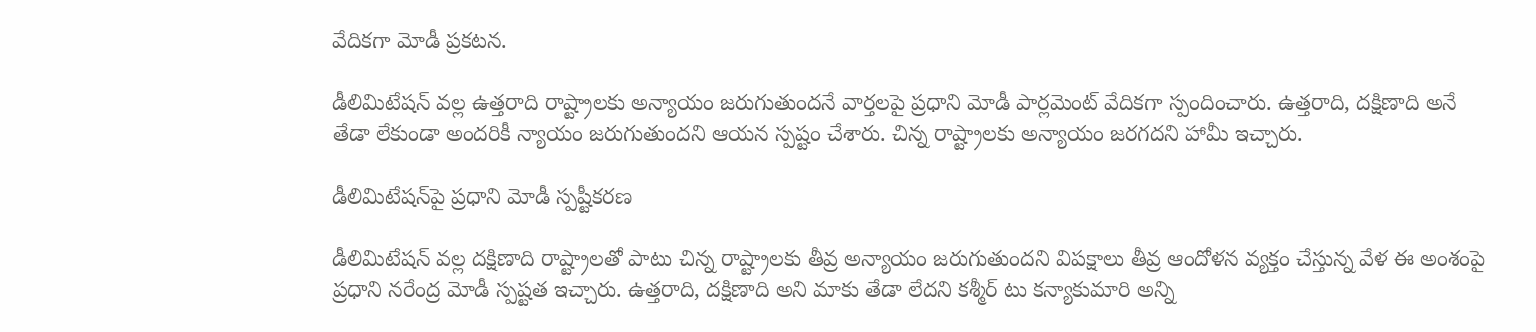వేదికగా మోడీ ప్రకటన.

డీలిమిటేషన్ వల్ల ఉత్తరాది రాష్ట్రాలకు అన్యాయం జరుగుతుందనే వార్తలపై ప్రధాని మోడీ పార్లమెంట్ వేదికగా స్పందించారు. ఉత్తరాది, దక్షిణాది అనే తేడా లేకుండా అందరికీ న్యాయం జరుగుతుందని ఆయన స్పష్టం చేశారు. చిన్న రాష్ట్రాలకు అన్యాయం జరగదని హామీ ఇచ్చారు.

డీలిమిటేషన్‌పై ప్రధాని మోడీ స్పష్టీకరణ

డీలిమిటేషన్ వల్ల దక్షిణాది రాష్ట్రాలతో పాటు చిన్న రాష్ట్రాలకు తీవ్ర అన్యాయం జరుగుతుందని విపక్షాలు తీవ్ర ఆందోళన వ్యక్తం చేస్తున్న వేళ ఈ అంశంపై ప్రధాని నరేంద్ర మోడీ స్పష్టత ఇచ్చారు. ఉత్తరాది, దక్షిణాది అని మాకు తేడా లేదని కశ్మీర్ టు కన్యాకుమారి అన్ని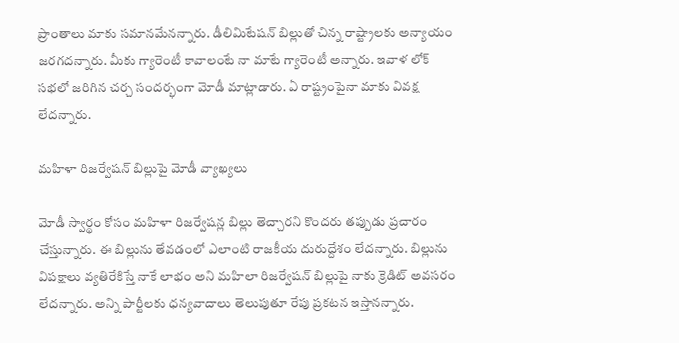ప్రాంతాలు మాకు సమానమేనన్నారు. డీలిమిటేషన్ బిల్లుతో చిన్న రాష్ట్రాలకు అన్యాయం జరగదన్నారు. మీకు గ్యారెంటీ కావాలంటే నా మాటే గ్యారెంటీ అన్నారు. ఇవాళ లోక్ సభలో జరిగిన చర్చ సందర్భంగా మోడీ మాట్లాడారు. ఏ రాష్ట్రంపైనా మాకు వివక్ష లేదన్నారు.

మహిళా రిజర్వేషన్ బిల్లుపై మోడీ వ్యాఖ్యలు

మోడీ స్వార్థం కోసం మహిళా రిజర్వేషన్ల బిల్లు తెచ్చారని కొందరు తప్పుడు ప్రచారం చేస్తున్నారు. ఈ బిల్లును తేవడంలో ఎలాంటి రాజకీయ దురుద్దేశం లేదన్నారు. బిల్లును విపక్షాలు వ్యతిరేకిస్తే నాకే లాభం అని మహిలా రిజర్వేషన్ బిల్లుపై నాకు క్రెడిట్ అవసరం లేదన్నారు. అన్ని పార్టీలకు ధన్యవాదాలు తెలుపుతూ రేపు ప్రకటన ఇస్తానన్నారు.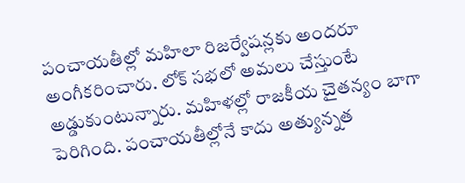పంచాయతీల్లో మహిలా రిజర్వేషన్లకు అందరూ అంగీకరించారు. లోక్ సభలో అమలు చేస్తుంటే అడ్డుకుంటున్నారు. మహిళల్లో రాజకీయ చైతన్యం బాగా పెరిగింది. పంచాయతీల్లోనే కాదు అత్యున్నత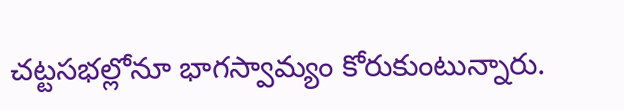చట్టసభల్లోనూ భాగస్వామ్యం కోరుకుంటున్నారు.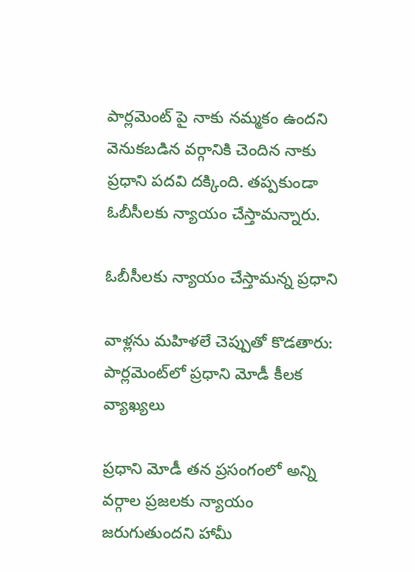పార్లమెంట్ పై నాకు నమ్మకం ఉందని వెనుకబడిన వర్గానికి చెందిన నాకు ప్రధాని పదవి దక్కింది. తప్పకుండా ఓబీసీలకు న్యాయం చేస్తామన్నారు.

ఓబీసీలకు న్యాయం చేస్తామన్న ప్రధాని

వాళ్లను మహిళలే చెప్పుతో కొడతారు: పార్లమెంట్‌లో ప్రధాని మోడీ కీలక వ్యాఖ్యలు

ప్రధాని మోడీ తన ప్రసంగంలో అన్ని వర్గాల ప్రజలకు న్యాయం జరుగుతుందని హామీ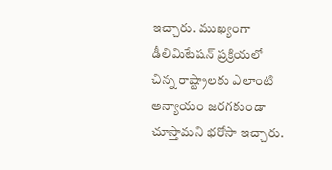ఇచ్చారు. ముఖ్యంగా డీలిమిటేషన్ ప్రక్రియలో చిన్న రాష్ట్రాలకు ఎలాంటి అన్యాయం జరగకుండా చూస్తామని భరోసా ఇచ్చారు.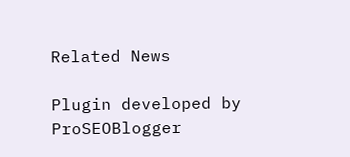Related News

Plugin developed by ProSEOBlogger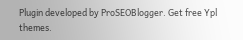Plugin developed by ProSEOBlogger. Get free Ypl themes.